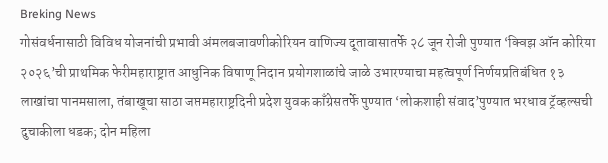Breking News
गोसंवर्धनासाठी विविध योजनांची प्रभावी अंमलबजावणीकोरियन वाणिज्य दूतावासातर्फे २८ जून रोजी पुण्यात ‘क्विझ ऑन कोरिया २०२६’ची प्राथमिक फेरीमहाराष्ट्रात आधुनिक विषाणू निदान प्रयोगशाळांचे जाळे उभारण्याचा महत्वपूर्ण निर्णयप्रतिबंधित १३ लाखांचा पानमसाला, तंबाखूचा साठा जप्तमहाराष्ट्रदिनी प्रदेश युवक काँग्रेसतर्फे पुण्यात ‘लोकशाही संवाद’पुण्यात भरधाव ट्रॅव्हल्सची दुचाकीला धडक; दोन महिला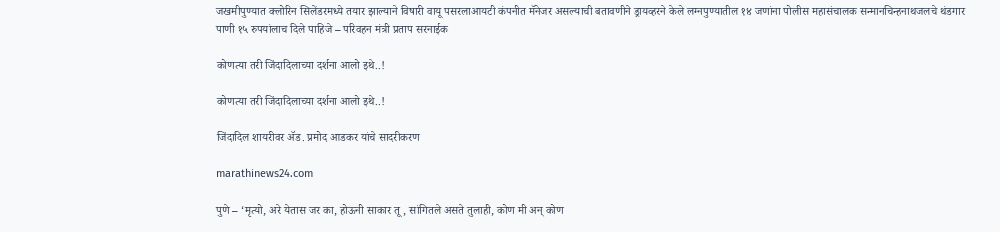जखमीपुण्यात क्लोरिन सिलेंडरमध्ये तयार झाल्याने विषारी वायू पसरलाआयटी कंपनीत मॅनेजर असल्याची बतावणीने ड्रायव्हरने केले लग्नपुण्यातील १४ जणांना पोलीस महासंचालक सन्मानचिन्हनाथजलचे थंडगार पाणी १५ रुपयांलाच दिले पाहिजे – परिवहन मंत्री प्रताप सरनाईक

कोणत्या तरी जिंदादिलाच्या दर्शना आलो इथे..!

कोणत्या तरी जिंदादिलाच्या दर्शना आलो इथे..!

जिंदादिल शायरीवर ॲड. प्रमोद आडकर यांचे सादरीकरण

marathinews24.com

पुणे – ‘मृत्यो, अरे येतास जर का, होऊनी साकार तू, सांगितले असते तुलाही, कोण मी अन्‌‍ कोण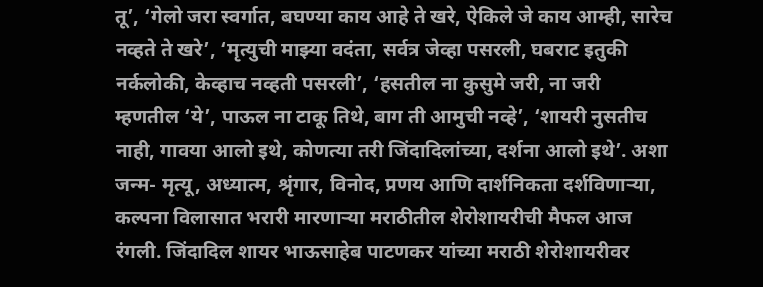तू‌’, ‘गेलो जरा स्वर्गात, बघण्या काय आहे ते खरे, ऐकिले जे काय आम्ही, सारेच नव्हते ते खरे‌’, ‘मृत्युची माझ्या वदंता, सर्वत्र जेव्हा पसरली, घबराट इतुकी नर्कलोकी, केव्हाच नव्हती पसरली‌’, ‘हसतील ना कुसुमे जरी, ना जरी म्हणतील ‌‘ये‌’, पाऊल ना टाकू तिथे, बाग ती आमुची नव्हे‌’, ‘शायरी नुसतीच नाही, गावया आलो इथे, कोणत्या तरी जिंदादिलांच्या, दर्शना आलो इथे‌’. अशा जन्म- मृत्यू, अध्यात्म, श्रृंगार, विनोद, प्रणय आणि दार्शनिकता दर्शविणाऱ्या, कल्पना विलासात भरारी मारणाऱ्या मराठीतील शेरोशायरीची मैफल आज रंगली. जिंदादिल शायर भाऊसाहेब पाटणकर यांच्या मराठी शेरोशायरीवर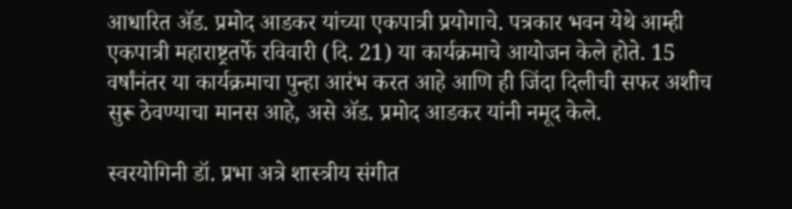आधारित ॲड. प्रमोद आडकर यांच्या एकपात्री प्रयोगाचे. पत्रकार भवन येथे आम्ही एकपात्री महाराष्ट्रतर्फे रविवारी (दि. 21) या कार्यक्रमाचे आयोजन केले होते. 15 वर्षांनंतर या कार्यक्रमाचा पुन्हा आरंभ करत आहे आणि ही जिंदा दिलीची सफर अशीच सुरू ठेवण्याचा मानस आहे, असे ॲड. प्रमोद आडकर यांनी नमूद केले.

स्वरयोगिनी डॉ. प्रभा अत्रे शास्त्रीय संगीत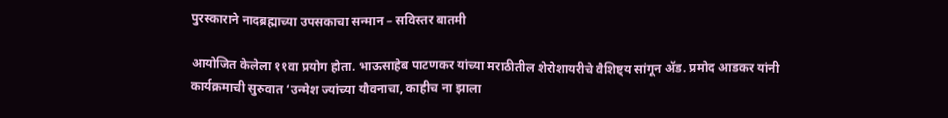पुरस्काराने नादब्रह्माच्या उपसकाचा सन्मान – सविस्तर बातमी

आयोजित केलेला ११वा प्रयोग होता. भाऊसाहेब पाटणकर यांच्या मराठीतील शेरोशायरीचे वैशिष्ट्य सांगून ॲड. प्रमोद आडकर यांनी कार्यक्रमाची सुरुवात ‌‘उन्मेश ज्यांच्या यौवनाचा, काहीच ना झाला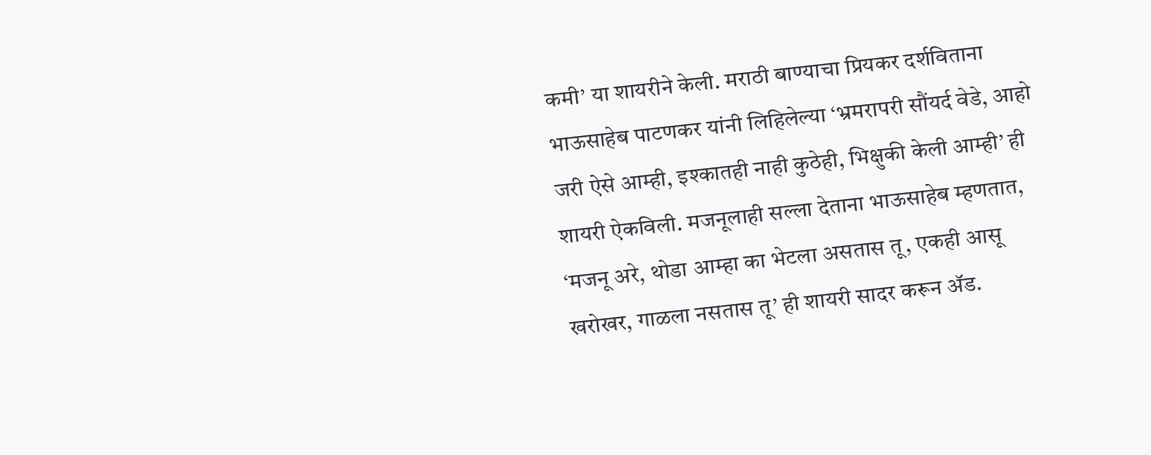कमी‌’ या शायरीने केली. मराठी बाण्याचा प्रियकर दर्शविताना भाऊसाहेब पाटणकर यांनी लिहिलेल्या ‌‘भ्रमरापरी सौंयर्द वेडे, आहो जरी ऐसे आम्ही, इश्कातही नाही कुठेही, भिक्षुकी केली आम्ही‌’ ही शायरी ऐकविली. मजनूलाही सल्ला देताना भाऊसाहेब म्हणतात, ‘मजनू अरे, थोडा आम्हा का भेटला असतास तू, एकही आसू खरोखर, गाळला नसतास तू‌’ ही शायरी सादर करून ॲड.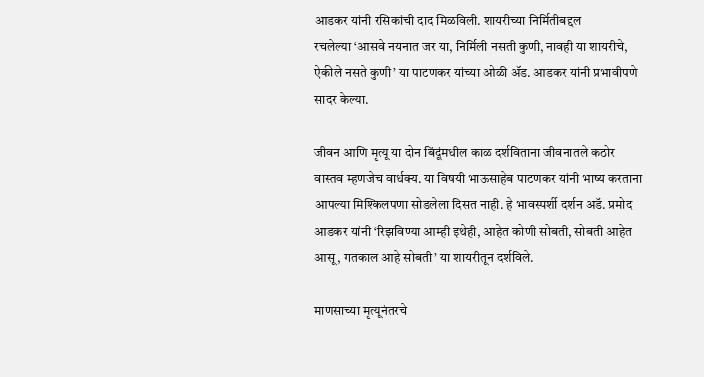आडकर यांनी रसिकांची दाद मिळविली. शायरीच्या निर्मितीबद्दल रचलेल्या ‌‘आसवे नयनात जर या, निर्मिली नसती कुणी, नावही या शायरीचे, ऐकीले नसते कुणी‌’ या पाटणकर यांच्या ओळी ॲड. आडकर यांनी प्रभावीपणे सादर केल्या.

जीवन आणि मृत्यू या दोन बिंदूंमधील काळ दर्शविताना जीवनातले कठोर वास्तव म्हणजेच वार्धक्य. या विषयी भाऊसाहेब पाटणकर यांनी भाष्य करताना आपल्या मिश्किलपणा सोडलेला दिसत नाही. हे भावस्पर्शी दर्शन अडॅ. प्रमोद आडकर यांनी ‌‘रिझविण्या आम्ही इथेही, आहेत कोणी सोबती, सोबती आहेत आसू, गतकाल आहे सोबती‌’ या शायरीतून दर्शविले.

माणसाच्या मृत्यूनंतरचे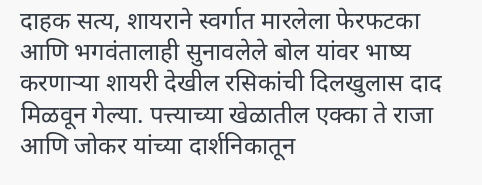दाहक सत्य, शायराने स्वर्गात मारलेला फेरफटका आणि भगवंतालाही सुनावलेले बोल यांवर भाष्य करणाऱ्या शायरी देखील रसिकांची दिलखुलास दाद मिळवून गेल्या. पत्त्याच्या खेळातील एक्का ते राजा आणि जोकर यांच्या दार्शनिकातून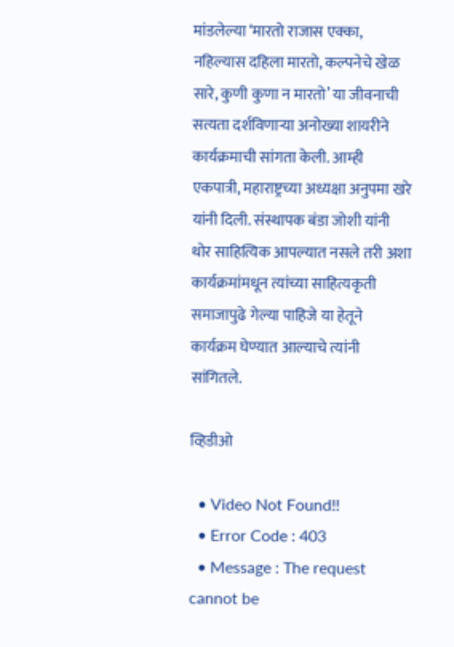मांडलेल्या ‌‘मारतो राजास एक्का, नहिल्यास दहिला मारतो, कल्पनेचे खेळ सारे, कुणी कुणा न मारतो‌’ या जीवनाची सत्यता दर्शविणाऱ्या अनोख्या शायरीने कार्यक्रमाची सांगता केली. आम्ही एकपात्री, महाराष्ट्रच्या अध्यक्षा अनुपमा खरे यांनी दिली. संस्थापक बंडा जोशी यांनी थोर साहित्यिक आपल्यात नसले तरी अशा कार्यक्रमांमधून त्यांच्या साहित्यकृती समाजापुढे गेल्या पाहिजे या हेतूने कार्यक्रम घेण्यात आल्याचे त्यांनी सांगितले.

व्हिडीओ

  • Video Not Found!!
  • Error Code : 403
  • Message : The request cannot be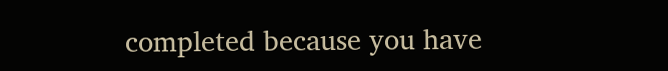completed because you have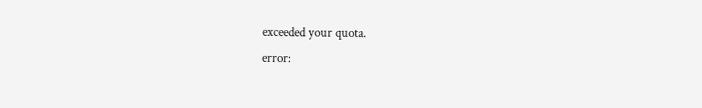exceeded your quota.
error: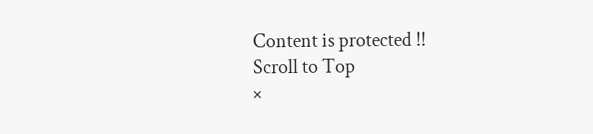Content is protected !!
Scroll to Top
×